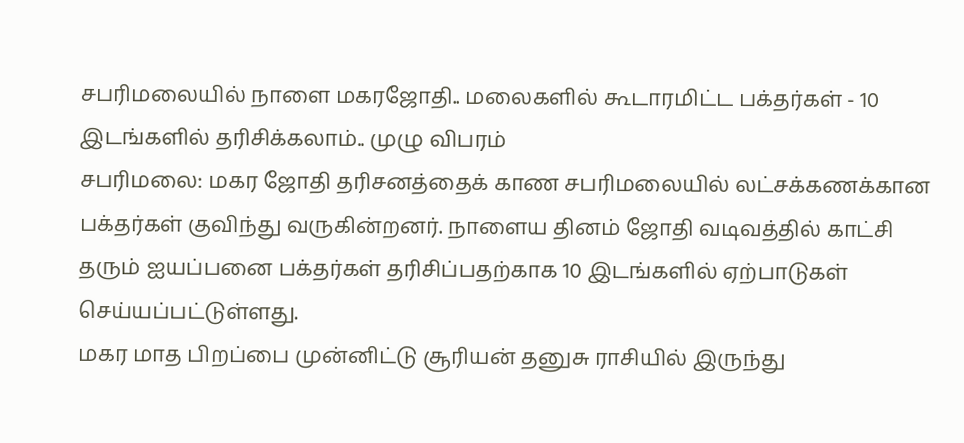சபரிமலையில் நாளை மகரஜோதி.. மலைகளில் கூடாரமிட்ட பக்தர்கள் - 10 இடங்களில் தரிசிக்கலாம்.. முழு விபரம்
சபரிமலை: மகர ஜோதி தரிசனத்தைக் காண சபரிமலையில் லட்சக்கணக்கான பக்தர்கள் குவிந்து வருகின்றனர். நாளைய தினம் ஜோதி வடிவத்தில் காட்சி தரும் ஐயப்பனை பக்தர்கள் தரிசிப்பதற்காக 10 இடங்களில் ஏற்பாடுகள் செய்யப்பட்டுள்ளது.
மகர மாத பிறப்பை முன்னிட்டு சூரியன் தனுசு ராசியில் இருந்து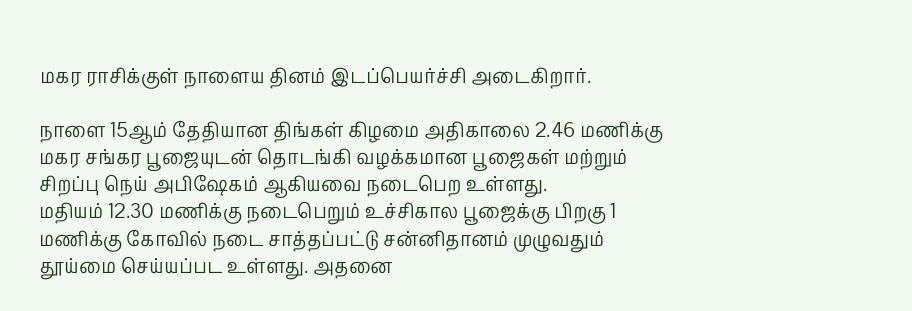மகர ராசிக்குள் நாளைய தினம் இடப்பெயர்ச்சி அடைகிறார்.

நாளை 15ஆம் தேதியான திங்கள் கிழமை அதிகாலை 2.46 மணிக்கு மகர சங்கர பூஜையுடன் தொடங்கி வழக்கமான பூஜைகள் மற்றும் சிறப்பு நெய் அபிஷேகம் ஆகியவை நடைபெற உள்ளது.
மதியம் 12.30 மணிக்கு நடைபெறும் உச்சிகால பூஜைக்கு பிறகு 1 மணிக்கு கோவில் நடை சாத்தப்பட்டு சன்னிதானம் முழுவதும் தூய்மை செய்யப்பட உள்ளது. அதனை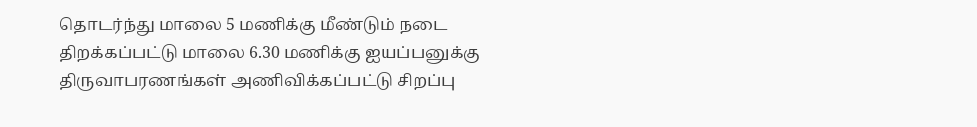தொடர்ந்து மாலை 5 மணிக்கு மீண்டும் நடை திறக்கப்பட்டு மாலை 6.30 மணிக்கு ஐயப்பனுக்கு திருவாபரணங்கள் அணிவிக்கப்பட்டு சிறப்பு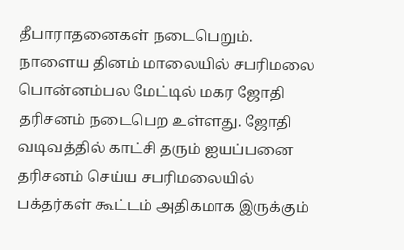தீபாராதனைகள் நடைபெறும்.
நாளைய தினம் மாலையில் சபரிமலை பொன்னம்பல மேட்டில் மகர ஜோதி தரிசனம் நடைபெற உள்ளது. ஜோதி வடிவத்தில் காட்சி தரும் ஐயப்பனை தரிசனம் செய்ய சபரிமலையில் பக்தர்கள் கூட்டம் அதிகமாக இருக்கும்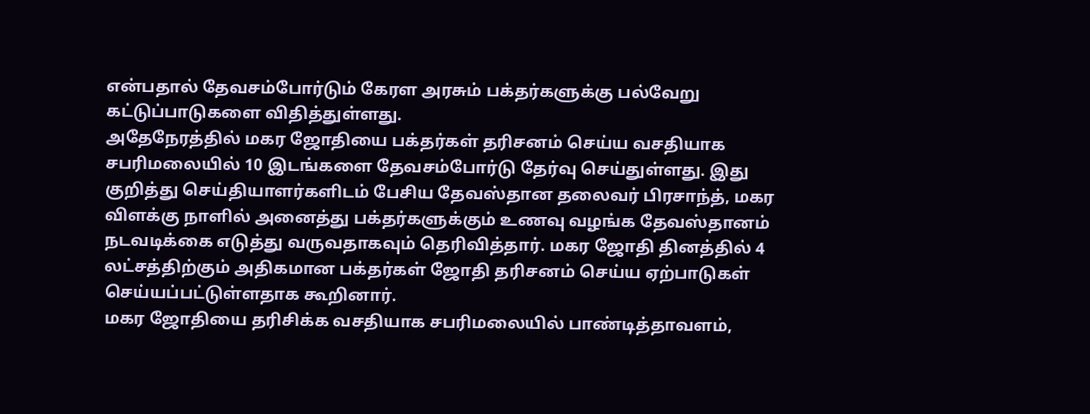என்பதால் தேவசம்போர்டும் கேரள அரசும் பக்தர்களுக்கு பல்வேறு கட்டுப்பாடுகளை விதித்துள்ளது.
அதேநேரத்தில் மகர ஜோதியை பக்தர்கள் தரிசனம் செய்ய வசதியாக சபரிமலையில் 10 இடங்களை தேவசம்போர்டு தேர்வு செய்துள்ளது. இது குறித்து செய்தியாளர்களிடம் பேசிய தேவஸ்தான தலைவர் பிரசாந்த், மகர விளக்கு நாளில் அனைத்து பக்தர்களுக்கும் உணவு வழங்க தேவஸ்தானம் நடவடிக்கை எடுத்து வருவதாகவும் தெரிவித்தார். மகர ஜோதி தினத்தில் 4 லட்சத்திற்கும் அதிகமான பக்தர்கள் ஜோதி தரிசனம் செய்ய ஏற்பாடுகள் செய்யப்பட்டுள்ளதாக கூறினார்.
மகர ஜோதியை தரிசிக்க வசதியாக சபரிமலையில் பாண்டித்தாவளம்,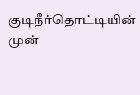குடிநீர்தொட்டியின் முன்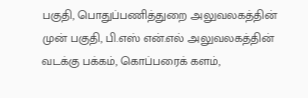பகுதி, பொதுப்பணித்துறை அலுவலகத்தின் முன் பகுதி, பி.எஸ் என்.எல் அலுவலகத்தின் வடக்கு பக்கம், கொப்பரைக் களம்,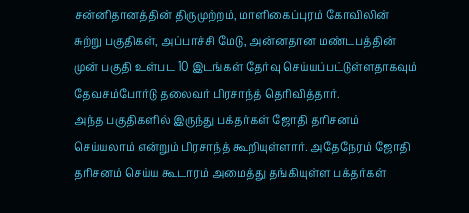சன்னிதானத்தின் திருமுற்றம், மாளிகைப்புரம் கோவிலின் சுற்று பகுதிகள், அப்பாச்சி மேடு, அன்னதான மண்டபத்தின் முன் பகுதி உள்பட 10 இடங்கள் தேர்வு செய்யப்பட்டுள்ளதாகவும் தேவசம்போர்டு தலைவர் பிரசாந்த் தெரிவித்தார்.
அந்த பகுதிகளில் இருந்து பக்தர்கள் ஜோதி தரிசனம் செய்யலாம் என்றும் பிரசாந்த் கூறியுள்ளார். அதேநேரம் ஜோதி தரிசனம் செய்ய கூடாரம் அமைத்து தங்கியுள்ள பக்தர்கள்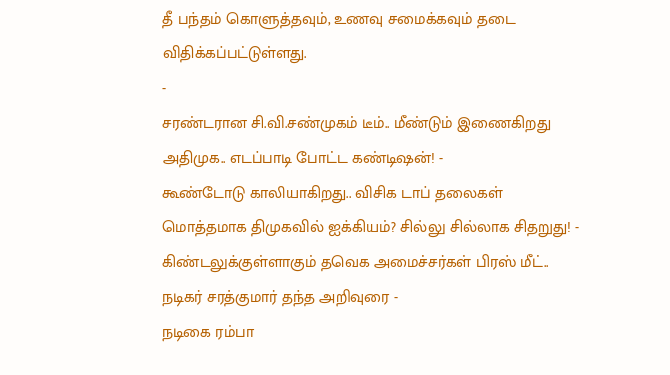தீ பந்தம் கொளுத்தவும், உணவு சமைக்கவும் தடை விதிக்கப்பட்டுள்ளது.
-
சரண்டரான சி.வி.சண்முகம் டீம்.. மீண்டும் இணைகிறது அதிமுக.. எடப்பாடி போட்ட கண்டிஷன்! -
கூண்டோடு காலியாகிறது.. விசிக டாப் தலைகள் மொத்தமாக திமுகவில் ஐக்கியம்? சில்லு சில்லாக சிதறுது! -
கிண்டலுக்குள்ளாகும் தவெக அமைச்சர்கள் பிரஸ் மீட்.. நடிகர் சரத்குமார் தந்த அறிவுரை -
நடிகை ரம்பா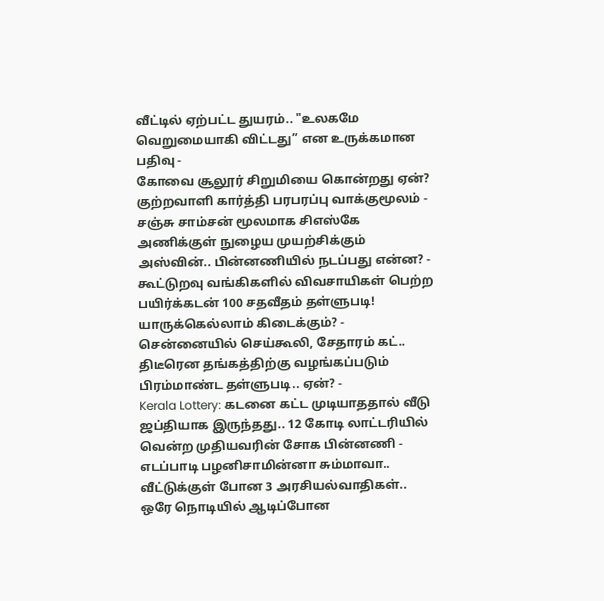வீட்டில் ஏற்பட்ட துயரம்.. "உலகமே வெறுமையாகி விட்டது” என உருக்கமான பதிவு -
கோவை சூலூர் சிறுமியை கொன்றது ஏன்? குற்றவாளி கார்த்தி பரபரப்பு வாக்குமூலம் -
சஞ்சு சாம்சன் மூலமாக சிஎஸ்கே அணிக்குள் நுழைய முயற்சிக்கும் அஸ்வின்.. பின்னணியில் நடப்பது என்ன? -
கூட்டுறவு வங்கிகளில் விவசாயிகள் பெற்ற பயிர்க்கடன் 100 சதவீதம் தள்ளுபடி! யாருக்கெல்லாம் கிடைக்கும்? -
சென்னையில் செய்கூலி, சேதாரம் கட்.. திடீரென தங்கத்திற்கு வழங்கப்படும் பிரம்மாண்ட தள்ளுபடி.. ஏன்? -
Kerala Lottery: கடனை கட்ட முடியாததால் வீடு ஜப்தியாக இருந்தது.. 12 கோடி லாட்டரியில் வென்ற முதியவரின் சோக பின்னணி -
எடப்பாடி பழனிசாமின்னா சும்மாவா.. வீட்டுக்குள் போன 3 அரசியல்வாதிகள்.. ஒரே நொடியில் ஆடிப்போன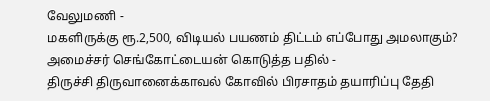வேலுமணி -
மகளிருக்கு ரூ.2,500, விடியல் பயணம் திட்டம் எப்போது அமலாகும்? அமைச்சர் செங்கோட்டையன் கொடுத்த பதில் -
திருச்சி திருவானைக்காவல் கோவில் பிரசாதம் தயாரிப்பு தேதி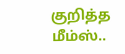குறித்த மீம்ஸ்..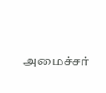அமைச்சர்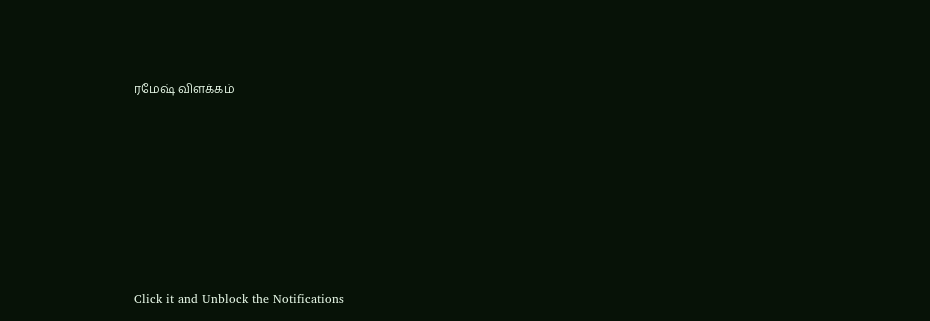ரமேஷ் விளக்கம்












Click it and Unblock the Notifications